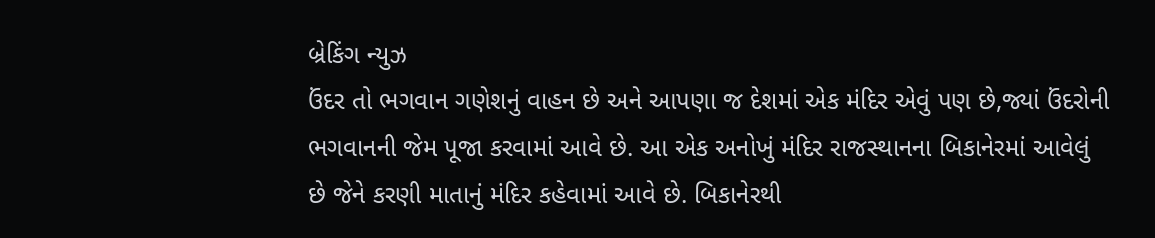બ્રેકિંગ ન્યુઝ
ઉંદર તો ભગવાન ગણેશનું વાહન છે અને આપણા જ દેશમાં એક મંદિર એવું પણ છે,જ્યાં ઉંદરોની ભગવાનની જેમ પૂજા કરવામાં આવે છે. આ એક અનોખું મંદિર રાજસ્થાનના બિકાનેરમાં આવેલું છે જેને કરણી માતાનું મંદિર કહેવામાં આવે છે. બિકાનેરથી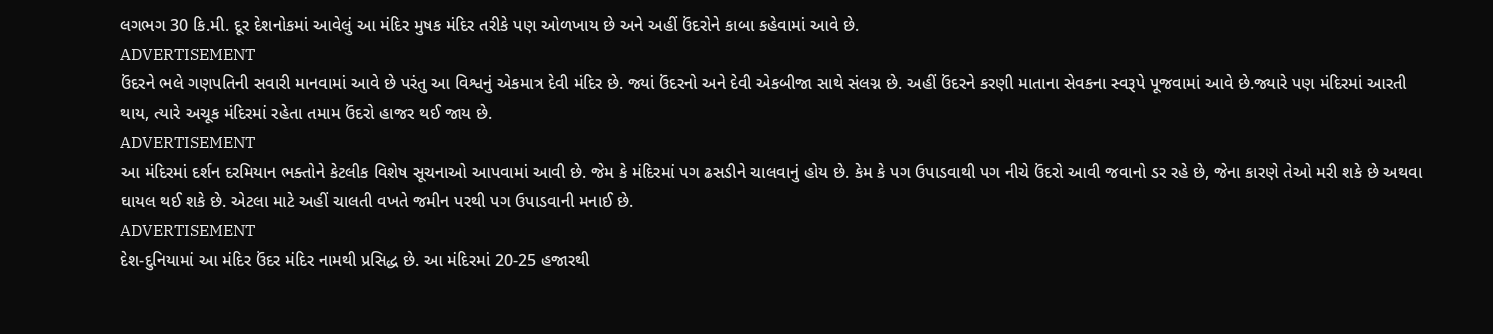લગભગ 30 કિ.મી. દૂર દેશનોકમાં આવેલું આ મંદિર મુષક મંદિર તરીકે પણ ઓળખાય છે અને અહીં ઉંદરોને કાબા કહેવામાં આવે છે.
ADVERTISEMENT
ઉંદરને ભલે ગણપતિની સવારી માનવામાં આવે છે પરંતુ આ વિશ્વનું એકમાત્ર દેવી મંદિર છે. જ્યાં ઉંદરનો અને દેવી એકબીજા સાથે સંલગ્ન છે. અહીં ઉંદરને કરણી માતાના સેવકના સ્વરૂપે પૂજવામાં આવે છે.જ્યારે પણ મંદિરમાં આરતી થાય, ત્યારે અચૂક મંદિરમાં રહેતા તમામ ઉંદરો હાજર થઈ જાય છે.
ADVERTISEMENT
આ મંદિરમાં દર્શન દરમિયાન ભક્તોને કેટલીક વિશેષ સૂચનાઓ આપવામાં આવી છે. જેમ કે મંદિરમાં પગ ઢસડીને ચાલવાનું હોય છે. કેમ કે પગ ઉપાડવાથી પગ નીચે ઉંદરો આવી જવાનો ડર રહે છે, જેના કારણે તેઓ મરી શકે છે અથવા ઘાયલ થઈ શકે છે. એટલા માટે અહીં ચાલતી વખતે જમીન પરથી પગ ઉપાડવાની મનાઈ છે.
ADVERTISEMENT
દેશ-દુનિયામાં આ મંદિર ઉંદર મંદિર નામથી પ્રસિદ્ધ છે. આ મંદિરમાં 20-25 હજારથી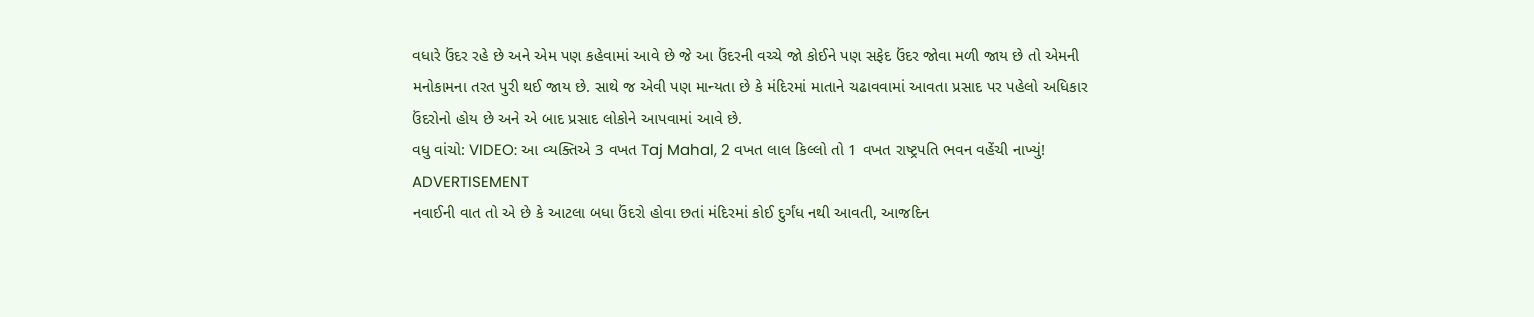વધારે ઉંદર રહે છે અને એમ પણ કહેવામાં આવે છે જે આ ઉંદરની વચ્ચે જો કોઈને પણ સફેદ ઉંદર જોવા મળી જાય છે તો એમની મનોકામના તરત પુરી થઈ જાય છે. સાથે જ એવી પણ માન્યતા છે કે મંદિરમાં માતાને ચઢાવવામાં આવતા પ્રસાદ પર પહેલો અધિકાર ઉંદરોનો હોય છે અને એ બાદ પ્રસાદ લોકોને આપવામાં આવે છે.
વધુ વાંચો: VIDEO: આ વ્યક્તિએ 3 વખત Taj Mahal, 2 વખત લાલ કિલ્લો તો 1 વખત રાષ્ટ્રપતિ ભવન વહેંચી નાખ્યું!
ADVERTISEMENT
નવાઈની વાત તો એ છે કે આટલા બધા ઉંદરો હોવા છતાં મંદિરમાં કોઈ દુર્ગંધ નથી આવતી, આજદિન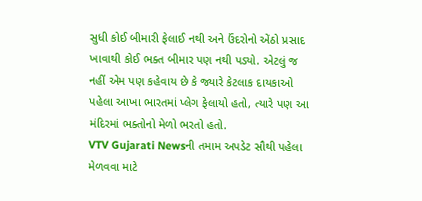સુધી કોઈ બીમારી ફેલાઈ નથી અને ઉંદરોનો એંઠો પ્રસાદ ખાવાથી કોઈ ભક્ત બીમાર પણ નથી પડ્યો. એટલું જ નહીં એમ પણ કહેવાય છે કે જ્યારે કેટલાક દાયકાઓ પહેલા આખા ભારતમાં પ્લેગ ફેલાયો હતો, ત્યારે પણ આ મંદિરમાં ભક્તોનો મેળો ભરતો હતો.
VTV Gujarati Newsની તમામ અપડેટ સૌથી પહેલા મેળવવા માટે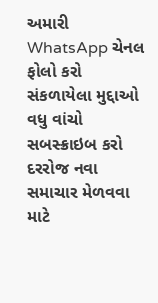અમારી WhatsApp ચેનલ ફોલો કરો
સંકળાયેલા મુદ્દાઓ
વધુ વાંચો
સબસ્ક્રાઇબ કરો
દરરોજ નવા સમાચાર મેળવવા માટે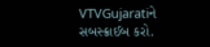VTVGujaratiને સબસ્ક્રાઈબ કરો.